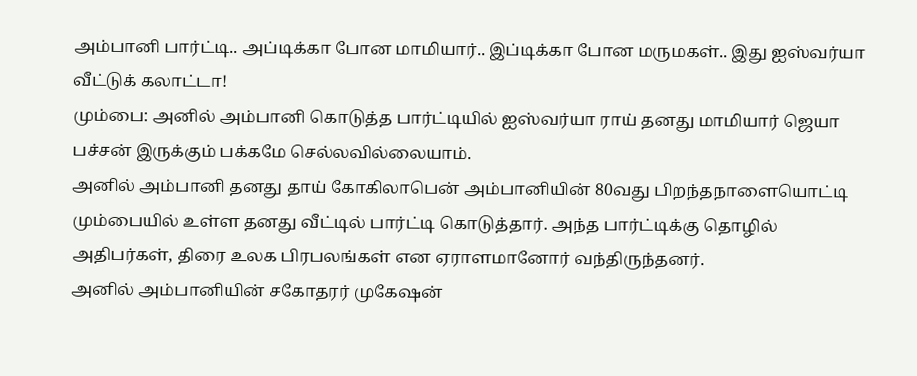அம்பானி பார்ட்டி.. அப்டிக்கா போன மாமியார்.. இப்டிக்கா போன மருமகள்.. இது ஐஸ்வர்யா வீட்டுக் கலாட்டா!
மும்பை: அனில் அம்பானி கொடுத்த பார்ட்டியில் ஐஸ்வர்யா ராய் தனது மாமியார் ஜெயா பச்சன் இருக்கும் பக்கமே செல்லவில்லையாம்.
அனில் அம்பானி தனது தாய் கோகிலாபென் அம்பானியின் 80வது பிறந்தநாளையொட்டி மும்பையில் உள்ள தனது வீட்டில் பார்ட்டி கொடுத்தார். அந்த பார்ட்டிக்கு தொழில் அதிபர்கள், திரை உலக பிரபலங்கள் என ஏராளமானோர் வந்திருந்தனர்.
அனில் அம்பானியின் சகோதரர் முகேஷன்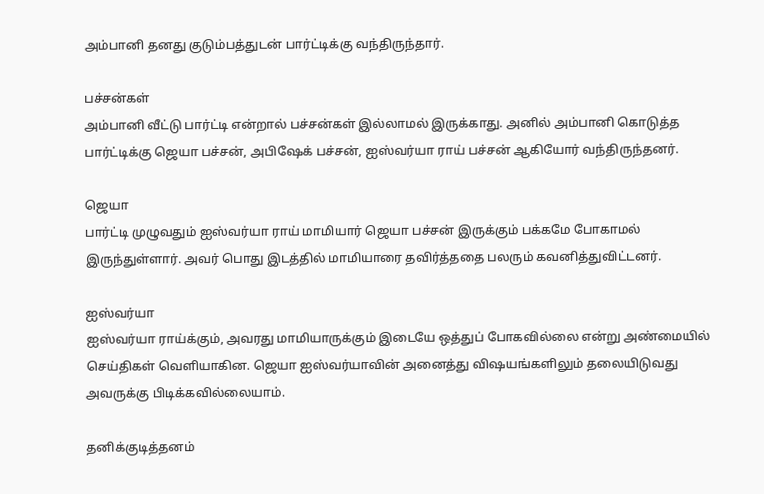அம்பானி தனது குடும்பத்துடன் பார்ட்டிக்கு வந்திருந்தார்.

பச்சன்கள்
அம்பானி வீட்டு பார்ட்டி என்றால் பச்சன்கள் இல்லாமல் இருக்காது. அனில் அம்பானி கொடுத்த பார்ட்டிக்கு ஜெயா பச்சன், அபிஷேக் பச்சன், ஐஸ்வர்யா ராய் பச்சன் ஆகியோர் வந்திருந்தனர்.

ஜெயா
பார்ட்டி முழுவதும் ஐஸ்வர்யா ராய் மாமியார் ஜெயா பச்சன் இருக்கும் பக்கமே போகாமல் இருந்துள்ளார். அவர் பொது இடத்தில் மாமியாரை தவிர்த்ததை பலரும் கவனித்துவிட்டனர்.

ஐஸ்வர்யா
ஐஸ்வர்யா ராய்க்கும், அவரது மாமியாருக்கும் இடையே ஒத்துப் போகவில்லை என்று அண்மையில் செய்திகள் வெளியாகின. ஜெயா ஐஸ்வர்யாவின் அனைத்து விஷயங்களிலும் தலையிடுவது அவருக்கு பிடிக்கவில்லையாம்.

தனிக்குடித்தனம்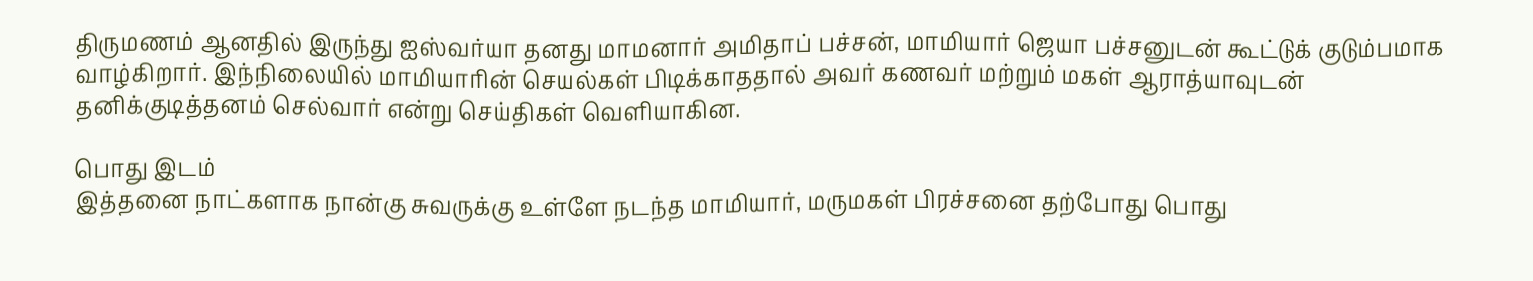திருமணம் ஆனதில் இருந்து ஐஸ்வர்யா தனது மாமனார் அமிதாப் பச்சன், மாமியார் ஜெயா பச்சனுடன் கூட்டுக் குடும்பமாக வாழ்கிறார். இந்நிலையில் மாமியாரின் செயல்கள் பிடிக்காததால் அவர் கணவர் மற்றும் மகள் ஆராத்யாவுடன் தனிக்குடித்தனம் செல்வார் என்று செய்திகள் வெளியாகின.

பொது இடம்
இத்தனை நாட்களாக நான்கு சுவருக்கு உள்ளே நடந்த மாமியார், மருமகள் பிரச்சனை தற்போது பொது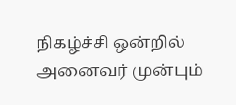நிகழ்ச்சி ஒன்றில் அனைவர் முன்பும்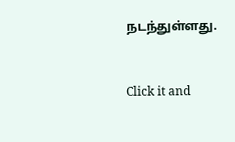நடந்துள்ளது.


Click it and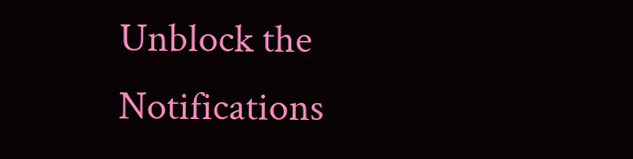Unblock the Notifications